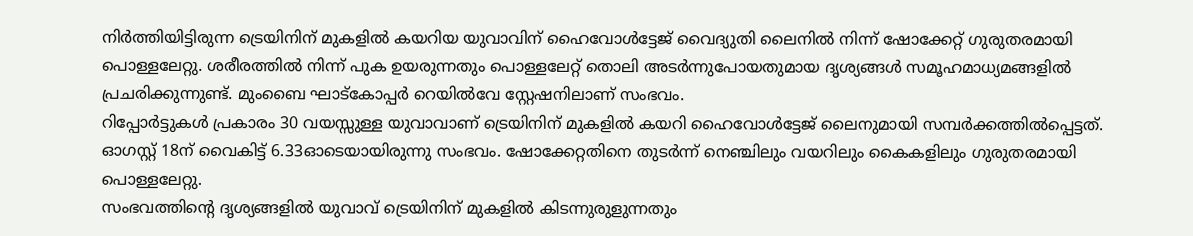നിർത്തിയിട്ടിരുന്ന ട്രെയിനിന് മുകളിൽ കയറിയ യുവാവിന് ഹൈവോൾട്ടേജ് വൈദ്യുതി ലൈനിൽ നിന്ന് ഷോക്കേറ്റ് ഗുരുതരമായി പൊള്ളലേറ്റു. ശരീരത്തിൽ നിന്ന് പുക ഉയരുന്നതും പൊള്ളലേറ്റ് തൊലി അടർന്നുപോയതുമായ ദൃശ്യങ്ങൾ സമൂഹമാധ്യമങ്ങളിൽ പ്രചരിക്കുന്നുണ്ട്. മുംബൈ ഘാട്കോപ്പർ റെയിൽവേ സ്റ്റേഷനിലാണ് സംഭവം.
റിപ്പോർട്ടുകൾ പ്രകാരം 30 വയസ്സുള്ള യുവാവാണ് ട്രെയിനിന് മുകളിൽ കയറി ഹൈവോൾട്ടേജ് ലൈനുമായി സമ്പർക്കത്തിൽപ്പെട്ടത്. ഓഗസ്റ്റ് 18ന് വൈകിട്ട് 6.33ഓടെയായിരുന്നു സംഭവം. ഷോക്കേറ്റതിനെ തുടർന്ന് നെഞ്ചിലും വയറിലും കൈകളിലും ഗുരുതരമായി പൊള്ളലേറ്റു.
സംഭവത്തിന്റെ ദൃശ്യങ്ങളിൽ യുവാവ് ട്രെയിനിന് മുകളിൽ കിടന്നുരുളുന്നതും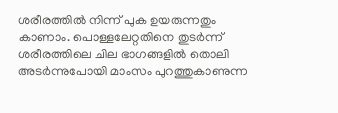ശരീരത്തിൽ നിന്ന് പുക ഉയരുന്നതും കാണാം. പൊള്ളലേറ്റതിനെ തുടർന്ന് ശരീരത്തിലെ ചില ഭാഗങ്ങളിൽ തൊലി അടർന്നുപോയി മാംസം പുറത്തുകാണുന്ന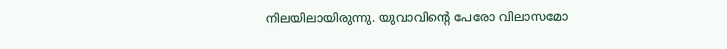നിലയിലായിരുന്നു. യുവാവിന്റെ പേരോ വിലാസമോ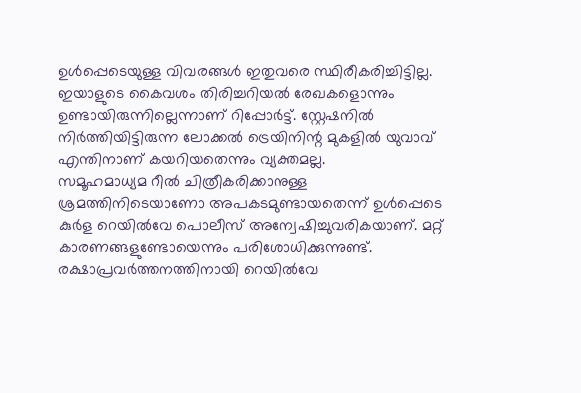ഉൾപ്പെടെയുള്ള വിവരങ്ങൾ ഇതുവരെ സ്ഥിരീകരിച്ചിട്ടില്ല. ഇയാളുടെ കൈവശം തിരിച്ചറിയൽ രേഖകളൊന്നും ഉണ്ടായിരുന്നില്ലെന്നാണ് റിപ്പോർട്ട്. സ്റ്റേഷനിൽ നിർത്തിയിട്ടിരുന്ന ലോക്കൽ ട്രെയിനിന്റ മുകളിൽ യുവാവ് എന്തിനാണ് കയറിയതെന്നും വ്യക്തമല്ല.
സമൂഹമാധ്യമ റീൽ ചിത്രീകരിക്കാനുള്ള ശ്രമത്തിനിടെയാണോ അപകടമുണ്ടായതെന്ന് ഉൾപ്പെടെ കുർള റെയിൽവേ പൊലീസ് അന്വേഷിച്ചുവരികയാണ്. മറ്റ് കാരണങ്ങളുണ്ടോയെന്നും പരിശോധിക്കുന്നുണ്ട്. രക്ഷാപ്രവർത്തനത്തിനായി റെയിൽവേ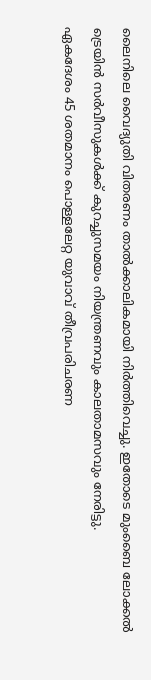ലൈനിലെ വൈദ്യുതി വിതരണം താൽക്കാലികമായി നിർത്തിവെച്ചു. ഇതോടെ മുംബൈ ലോക്കൽ ട്രെയിൻ സർവീസുകൾക്ക് കുറച്ചുസമയം നിയന്ത്രണവും കാലതാമസവും നേരിട്ടു.
ഏകദേശം 45 ശതമാനം പൊള്ളലേറ്റ യുവാവ് തീവ്രപരിചരണ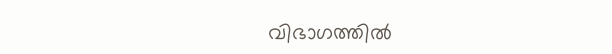വിഭാഗത്തിൽ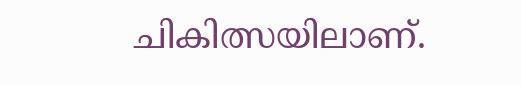ചികിത്സയിലാണ്.